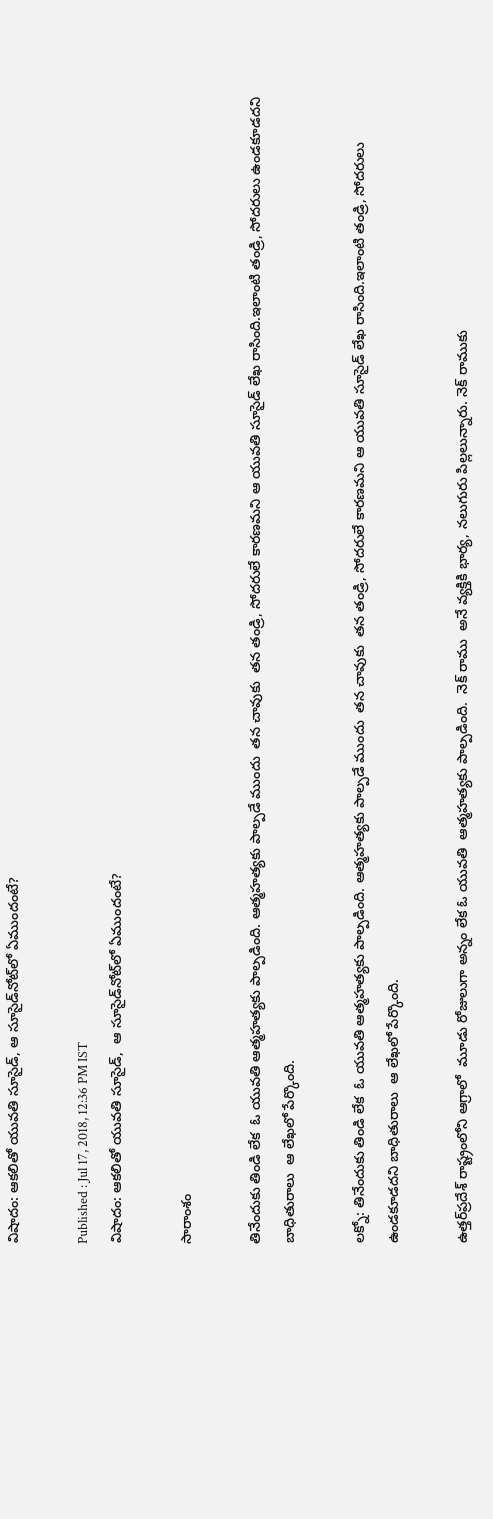విషాదం: ఆకలితో యువతి సూసైడ్, ఆ సూసైడ్‌నోట్‌లో ఏముందంటే?

Published : Jul 17, 2018, 12:36 PM IST
విషాదం: ఆకలితో యువతి సూసైడ్,  ఆ సూసైడ్‌నోట్‌లో ఏముందంటే?

సారాంశం

తినేందుకు తిండి లేక  ఓ యువతి ఆత్మహత్యకు పాల్పడింది. ఆత్మహత్యకు పాల్పడే ముందు  తన చావుకు  తన తండ్రి, సోదరులే కారణమని ఆ యువతి సూసైడ్ లేఖ రాసింది.ఇలాంటి తండ్రి, సోదరులు ఉండకూడదని బాధితురాలు  ఆ లేఖలో పేర్కొంది.

లక్నో: తినేందుకు తిండి లేక  ఓ యువతి ఆత్మహత్యకు పాల్పడింది. ఆత్మహత్యకు పాల్పడే ముందు  తన చావుకు  తన తండ్రి, సోదరులే కారణమని ఆ యువతి సూసైడ్ లేఖ రాసింది.ఇలాంటి తండ్రి, సోదరులు ఉండకూడదని బాధితురాలు  ఆ లేఖలో పేర్కొంది.

ఉత్తర్‌ప్రదేశ్ రాష్ట్రంలోని ఆగ్రాలో  మూడు రోజులుగా అన్నం లేక ఓ యువతి  ఆత్మహత్యకు పాల్పడింది.  నెక్ రాము  అనే వ్యక్తికి భార్య, నలుగురు పిల్లలున్నారు. నెక్ రాముకు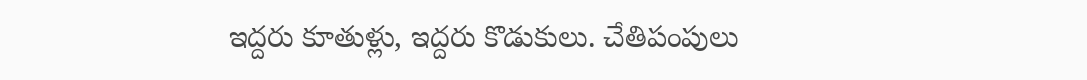ఇద్దరు కూతుళ్లు, ఇద్దరు కొడుకులు. చేతిపంపులు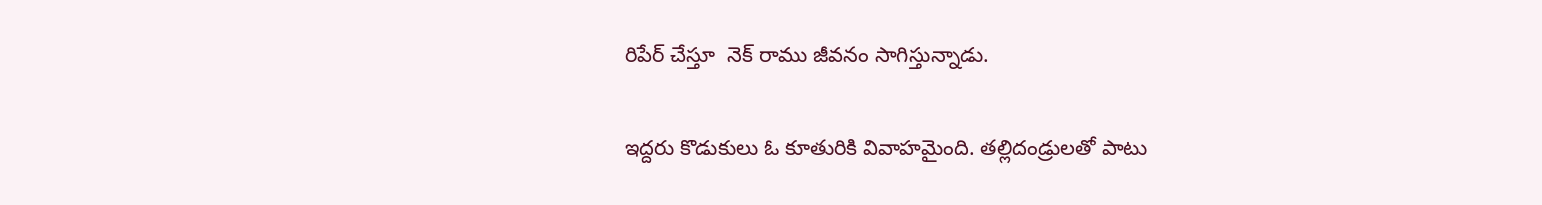రిపేర్ చేస్తూ  నెక్ రాము జీవనం సాగిస్తున్నాడు.

ఇద్దరు కొడుకులు ఓ కూతురికి వివాహమైంది. తల్లిదండ్రులతో పాటు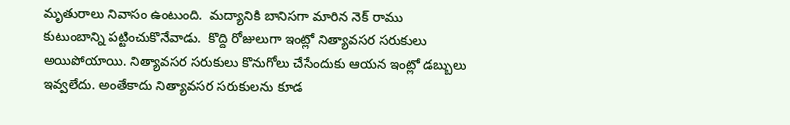మృతురాలు నివాసం ఉంటుంది.  మద్యానికి బానిసగా మారిన నెక్ రాము  కుటుంబాన్ని పట్టించుకొనేవాడు.  కొద్ది రోజులుగా ఇంట్లో నిత్యావసర సరుకులు అయిపోయాయి. నిత్యావసర సరుకులు కొనుగోలు చేసేందుకు ఆయన ఇంట్లో డబ్బులు ఇవ్వలేదు. అంతేకాదు నిత్యావసర సరుకులను కూడ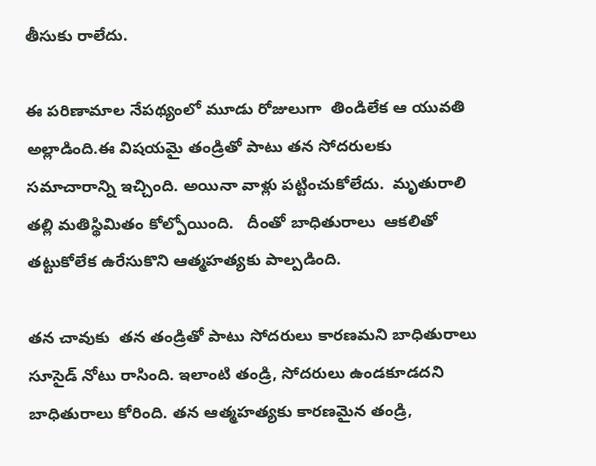తీసుకు రాలేదు.

ఈ పరిణామాల నేపథ్యంలో మూడు రోజులుగా  తిండిలేక ఆ యువతి అల్లాడింది.ఈ విషయమై తండ్రితో పాటు తన సోదరులకు సమాచారాన్ని ఇచ్చింది. అయినా వాళ్లు పట్టించుకోలేదు.  మృతురాలి తల్లి మతిస్థిమితం కోల్పోయింది.   దీంతో బాధితురాలు  ఆకలితో తట్టుకోలేక ఉరేసుకొని ఆత్మహత్యకు పాల్పడింది.

తన చావుకు  తన తండ్రితో పాటు సోదరులు కారణమని బాధితురాలు సూసైడ్ నోటు రాసింది. ఇలాంటి తండ్రి, సోదరులు ఉండకూడదని బాధితురాలు కోరింది. తన ఆత్మహత్యకు కారణమైన తండ్రి,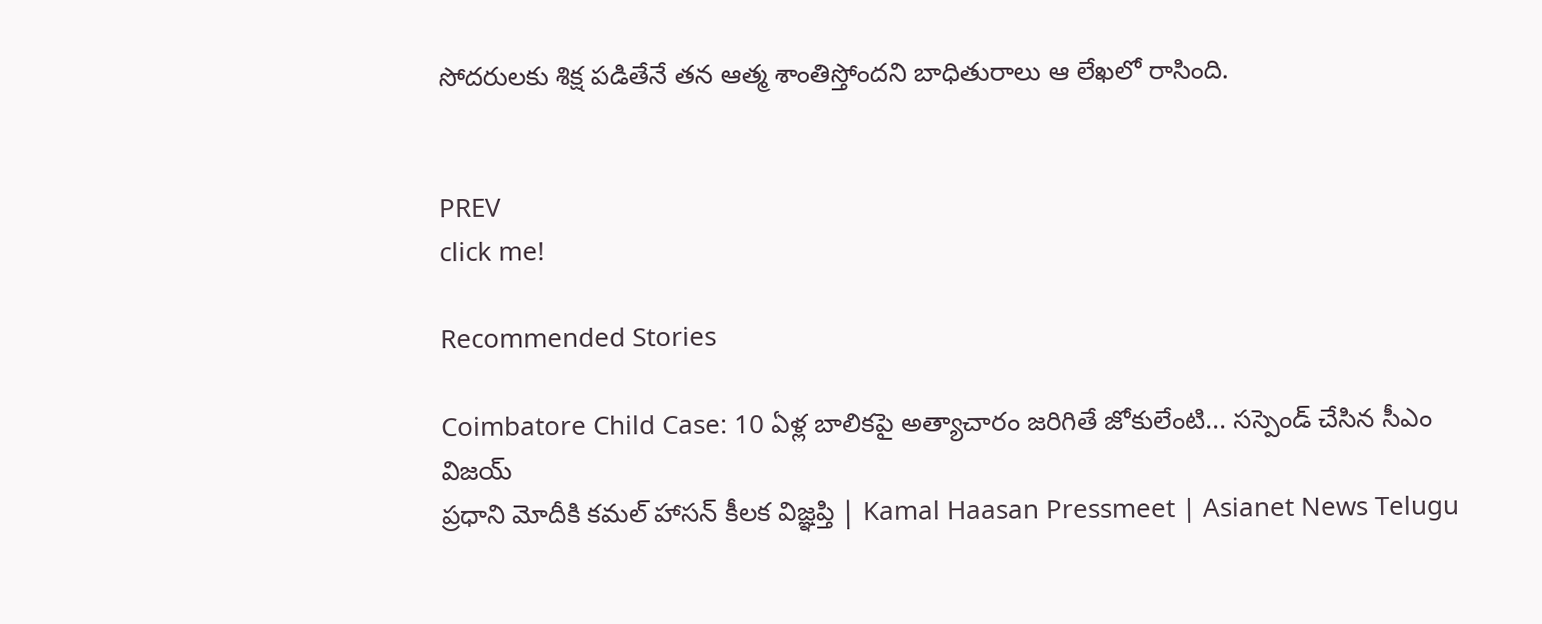సోదరులకు శిక్ష పడితేనే తన ఆత్మ శాంతిస్తోందని బాధితురాలు ఆ లేఖలో రాసింది.


PREV
click me!

Recommended Stories

Coimbatore Child Case: 10 ఏళ్ల బాలికపై అత్యాచారం జరిగితే జోకులేంటి... సస్పెండ్ చేసిన సీఎం విజయ్
ప్రధాని మోదీకి కమల్ హాసన్ కీలక విజ్ఞప్తి | Kamal Haasan Pressmeet | Asianet News Telugu